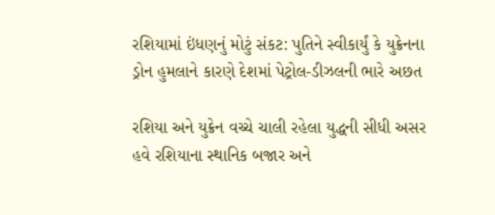રશિયામાં ઇંધણનું મોટું સંકટ: પુતિને સ્વીકાર્યું કે યુક્રેનના ડ્રોન હુમલાને કારણે દેશમાં પેટ્રોલ-ડીઝલની ભારે અછત

રશિયા અને યુક્રેન વચ્ચે ચાલી રહેલા યુદ્ધની સીધી અસર હવે રશિયાના સ્થાનિક બજાર અને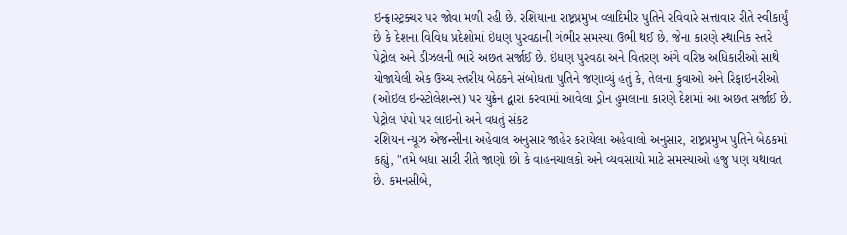ઇન્ફ્રાસ્ટ્રક્ચર પર જોવા મળી રહી છે. રશિયાના રાષ્ટ્રપ્રમુખ વ્લાદિમીર પુતિને રવિવારે સત્તાવાર રીતે સ્વીકાર્યું છે કે દેશના વિવિધ પ્રદેશોમાં ઇંધણ પુરવઠાની ગંભીર સમસ્યા ઉભી થઈ છે. જેના કારણે સ્થાનિક સ્તરે પેટ્રોલ અને ડીઝલની ભારે અછત સર્જાઈ છે. ઇંધણ પુરવઠા અને વિતરણ અંગે વરિષ્ઠ અધિકારીઓ સાથે યોજાયેલી એક ઉચ્ચ સ્તરીય બેઠકને સંબોધતા પુતિને જણાવ્યું હતું કે, તેલના કુવાઓ અને રિફાઇનરીઓ (ઓઇલ ઇન્સ્ટોલેશન્સ) પર યુક્રેન દ્વારા કરવામાં આવેલા ડ્રોન હુમલાના કારણે દેશમાં આ અછત સર્જાઈ છે.
પેટ્રોલ પંપો પર લાઇનો અને વધતું સંકટ
રશિયન ન્યૂઝ એજન્સીના અહેવાલ અનુસાર જાહેર કરાયેલા અહેવાલો અનુસાર, રાષ્ટ્રપ્રમુખ પુતિને બેઠકમાં કહ્યું, "તમે બધા સારી રીતે જાણો છો કે વાહનચાલકો અને વ્યવસાયો માટે સમસ્યાઓ હજુ પણ યથાવત છે. કમનસીબે,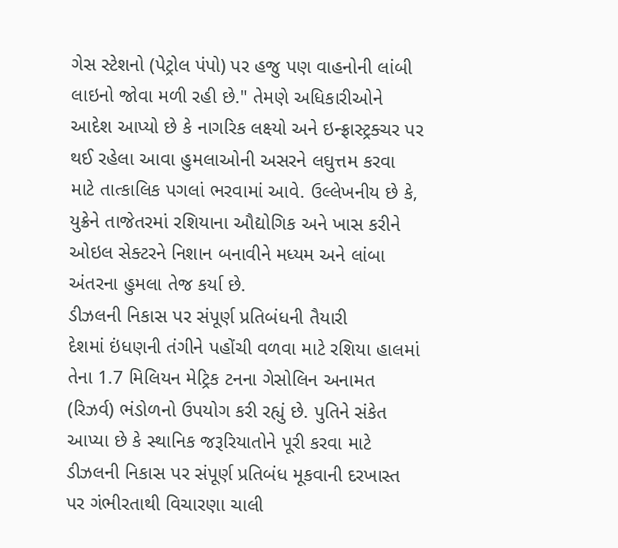ગેસ સ્ટેશનો (પેટ્રોલ પંપો) પર હજુ પણ વાહનોની લાંબી લાઇનો જોવા મળી રહી છે." તેમણે અધિકારીઓને આદેશ આપ્યો છે કે નાગરિક લક્ષ્યો અને ઇન્ફ્રાસ્ટ્રક્ચર પર થઈ રહેલા આવા હુમલાઓની અસરને લઘુત્તમ કરવા માટે તાત્કાલિક પગલાં ભરવામાં આવે. ઉલ્લેખનીય છે કે, યુક્રેને તાજેતરમાં રશિયાના ઔદ્યોગિક અને ખાસ કરીને ઓઇલ સેક્ટરને નિશાન બનાવીને મધ્યમ અને લાંબા અંતરના હુમલા તેજ કર્યા છે.
ડીઝલની નિકાસ પર સંપૂર્ણ પ્રતિબંધની તૈયારી
દેશમાં ઇંધણની તંગીને પહોંચી વળવા માટે રશિયા હાલમાં તેના 1.7 મિલિયન મેટ્રિક ટનના ગેસોલિન અનામત (રિઝર્વ) ભંડોળનો ઉપયોગ કરી રહ્યું છે. પુતિને સંકેત આપ્યા છે કે સ્થાનિક જરૂરિયાતોને પૂરી કરવા માટે ડીઝલની નિકાસ પર સંપૂર્ણ પ્રતિબંધ મૂકવાની દરખાસ્ત પર ગંભીરતાથી વિચારણા ચાલી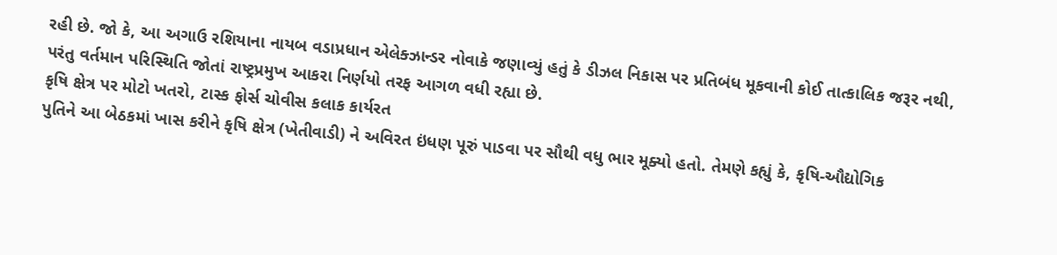રહી છે. જો કે, આ અગાઉ રશિયાના નાયબ વડાપ્રધાન એલેક્ઝાન્ડર નોવાકે જણાવ્યું હતું કે ડીઝલ નિકાસ પર પ્રતિબંધ મૂકવાની કોઈ તાત્કાલિક જરૂર નથી, પરંતુ વર્તમાન પરિસ્થિતિ જોતાં રાષ્ટ્રપ્રમુખ આકરા નિર્ણયો તરફ આગળ વધી રહ્યા છે.
કૃષિ ક્ષેત્ર પર મોટો ખતરો, ટાસ્ક ફોર્સ ચોવીસ કલાક કાર્યરત
પુતિને આ બેઠકમાં ખાસ કરીને કૃષિ ક્ષેત્ર (ખેતીવાડી) ને અવિરત ઇંધણ પૂરું પાડવા પર સૌથી વધુ ભાર મૂક્યો હતો. તેમણે કહ્યું કે, કૃષિ-ઔદ્યોગિક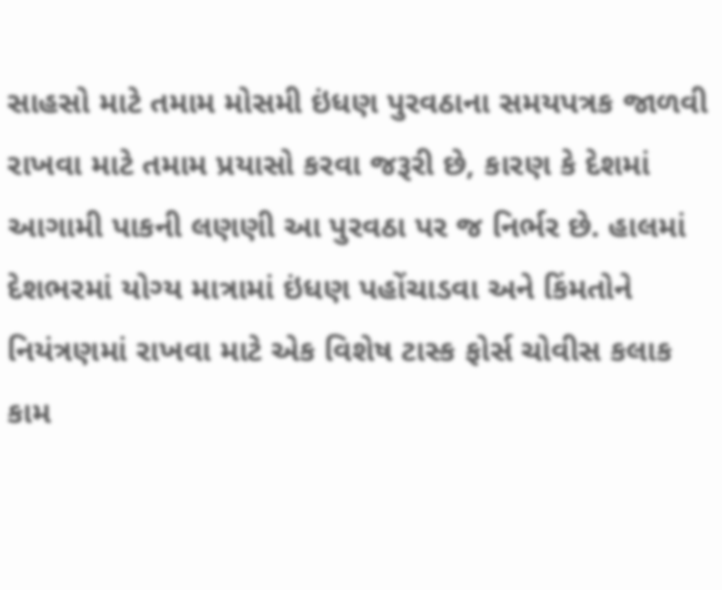સાહસો માટે તમામ મોસમી ઇંધણ પુરવઠાના સમયપત્રક જાળવી રાખવા માટે તમામ પ્રયાસો કરવા જરૂરી છે, કારણ કે દેશમાં આગામી પાકની લણણી આ પુરવઠા પર જ નિર્ભર છે. હાલમાં દેશભરમાં યોગ્ય માત્રામાં ઇંધણ પહોંચાડવા અને કિંમતોને નિયંત્રણમાં રાખવા માટે એક વિશેષ ટાસ્ક ફોર્સ ચોવીસ કલાક કામ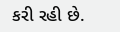કરી રહી છે.